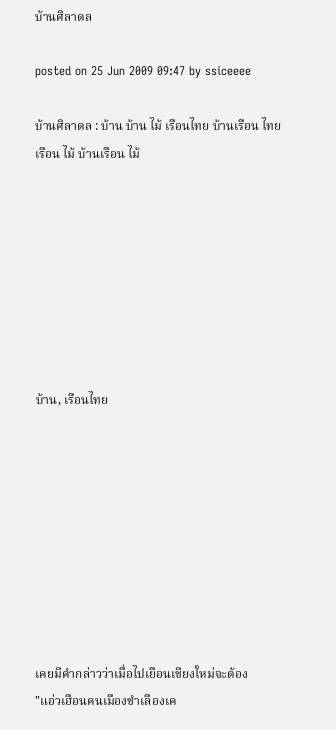บ้านศิลาดล

posted on 25 Jun 2009 09:47 by ssiceeee

บ้านศิลาดล : บ้าน บ้าน ไม้ เรือนไทย บ้านเรือน ไทย เรือน ไม้ บ้านเรือน ไม้








บ้าน, เรือนไทย









เคยมีคำกล่าวว่าเมื่อไปเยือนเชียงใหม่จะต้อง
"แอ่วเฮือนคนเมืองชำเลืองเค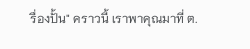รื่องปั้น" คราวนี้ เราพาคุณมาที่ ต.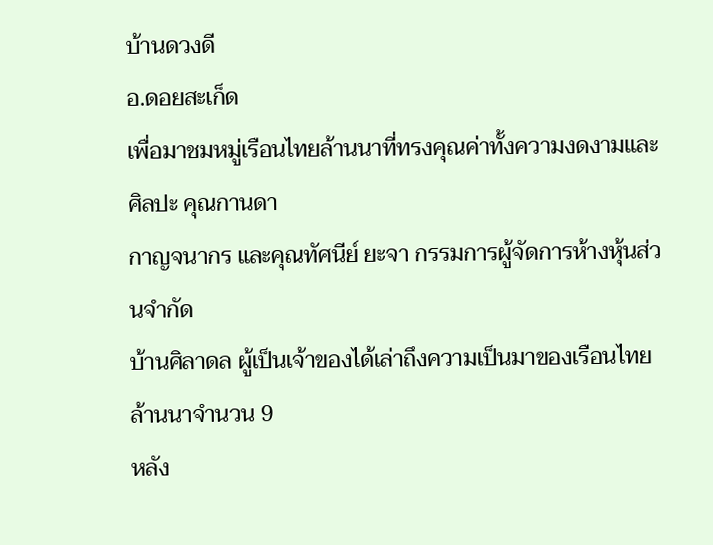บ้านดวงดี
อ.ดอยสะเก็ด
เพื่อมาชมหมู่เรือนไทยล้านนาที่ทรงคุณค่าทั้งความงดงามและศิลปะ คุณกานดา
กาญจนากร และคุณทัศนีย์ ยะจา กรรมการผู้จัดการห้างหุ้นส่วนจำกัด
บ้านศิลาดล ผู้เป็นเจ้าของได้เล่าถึงความเป็นมาของเรือนไทยล้านนาจำนวน 9
หลัง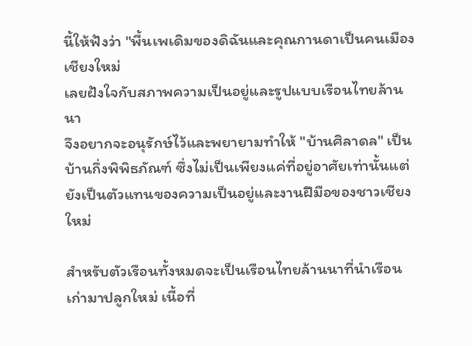นี้ให้ฟังว่า "พื้นเพเดิมของดิฉันและคุณกานดาเป็นคนเมืองเชียงใหม่
เลยฝังใจกับสภาพความเป็นอยู่และรูปแบบเรือนไทยล้านนา
จึงอยากจะอนุรักษ์ไว้และพยายามทำให้ "บ้านศิลาดล" เป็นบ้านกึ่งพิพิธภัณฑ์ ซึ่งไม่เป็นเพียงแค่ที่อยู่อาศัยเท่านั้นแต่ยังเป็นตัวแทนของความเป็นอยู่และงานฝีมือของชาวเชียงใหม่

สำหรับตัวเรือนทั้งหมดจะเป็นเรือนไทยล้านนาที่นำเรือนเก่ามาปลูกใหม่ เนื้อที่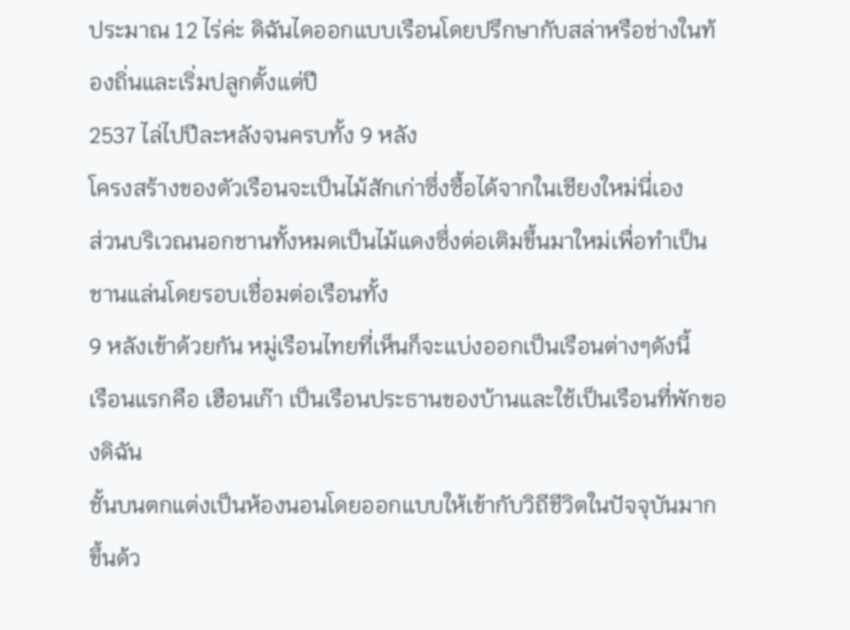ประมาณ 12 ไร่ค่ะ ดิฉันไดออกแบบเรือนโดยปรึกษากับสล่าหรือช่างในท้องถิ่นและเริ่มปลูกตั้งแต่ปี
2537 ไล่ไปปีละหลังจนครบทั้ง 9 หลัง
โครงสร้างของตัวเรือนจะเป็นไม้สักเก่าซึ่งซื้อได้จากในเชียงใหม่นี่เอง
ส่วนบริเวณนอกชานทั้งหมดเป็นไม้แดงซึ่งต่อเติมขึ้นมาใหม่เพื่อทำเป็นชานแล่นโดยรอบเชื่อมต่อเรือนทั้ง
9 หลังเข้าด้วยกัน หมู่เรือนไทยที่เห็นก็จะแบ่งออกเป็นเรือนต่างๆดังนี้
เรือนแรกคือ เฮือนเก๊า เป็นเรือนประธานของบ้านและใช้เป็นเรือนที่พักของดิฉัน
ชั้นบนตกแต่งเป็นห้องนอนโดยออกแบบให้เข้ากับวิถีชีวิตในปัจจุบันมากขึ้นด้ว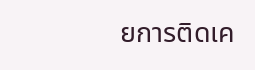ยการติดเค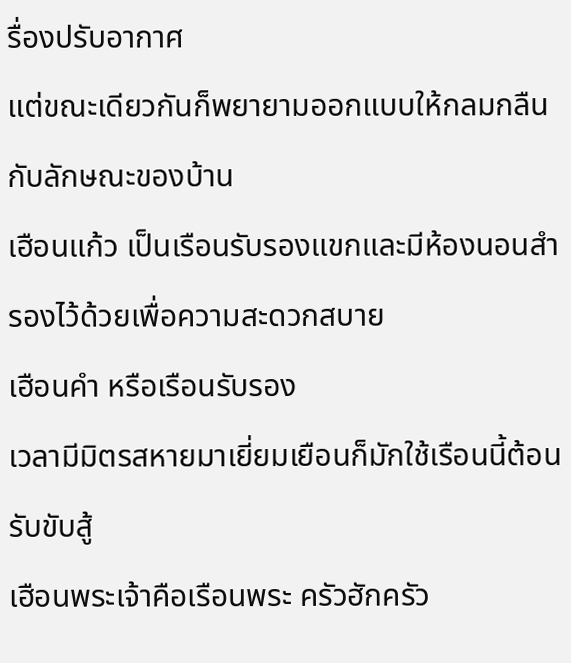รื่องปรับอากาศ
แต่ขณะเดียวกันก็พยายามออกแบบให้กลมกลืนกับลักษณะของบ้าน
เฮือนแก้ว เป็นเรือนรับรองแขกและมีห้องนอนสำรองไว้ด้วยเพื่อความสะดวกสบาย
เฮือนคำ หรือเรือนรับรอง
เวลามีมิตรสหายมาเยี่ยมเยือนก็มักใช้เรือนนี้ต้อนรับขับสู้
เฮือนพระเจ้าคือเรือนพระ ครัวฮักครัว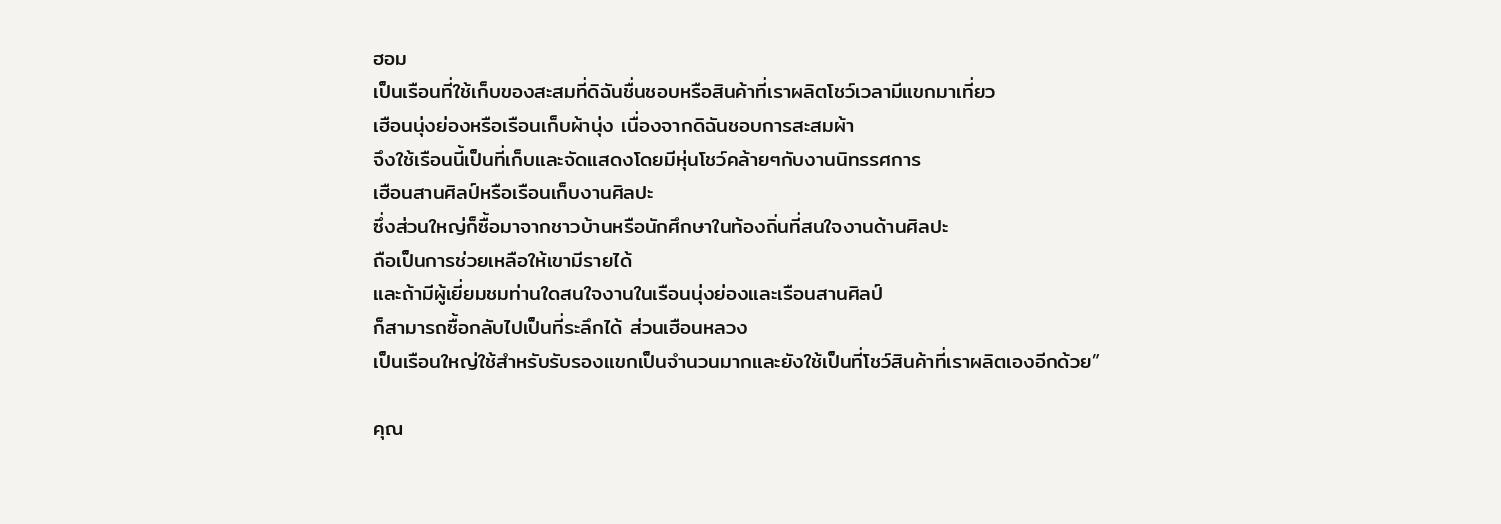ฮอม
เป็นเรือนที่ใช้เก็บของสะสมที่ดิฉันชื่นชอบหรือสินค้าที่เราผลิตโชว์เวลามีแขกมาเที่ยว
เฮือนนุ่งย่องหรือเรือนเก็บผ้านุ่ง เนื่องจากดิฉันชอบการสะสมผ้า
จึงใช้เรือนนี้เป็นที่เก็บและจัดแสดงโดยมีหุ่นโชว์คล้ายๆกับงานนิทรรศการ
เฮือนสานศิลป์หรือเรือนเก็บงานศิลปะ
ซึ่งส่วนใหญ่ก็ซื้อมาจากชาวบ้านหรือนักศึกษาในท้องถิ่นที่สนใจงานด้านศิลปะ
ถือเป็นการช่วยเหลือให้เขามีรายได้
และถ้ามีผู้เยี่ยมชมท่านใดสนใจงานในเรือนนุ่งย่องและเรือนสานศิลป์
ก็สามารถซื้อกลับไปเป็นที่ระลึกได้ ส่วนเฮือนหลวง
เป็นเรือนใหญ่ใช้สำหรับรับรองแขกเป็นจำนวนมากและยังใช้เป็นที่โชว์สินค้าที่เราผลิตเองอีกด้วย”

คุณ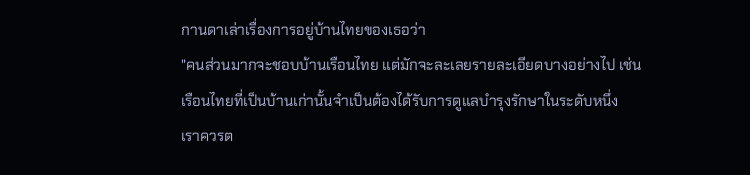กานดาเล่าเรื่องการอยู่บ้านไทยของเธอว่า
"คนส่วนมากจะชอบบ้านเรือนไทย แต่มักจะละเลยรายละเอียดบางอย่างไป เช่น
เรือนไทยที่เป็นบ้านเก่านั้นจำเป็นต้องได้รับการดูแลบำรุงรักษาในระดับหนึ่ง
เราควรต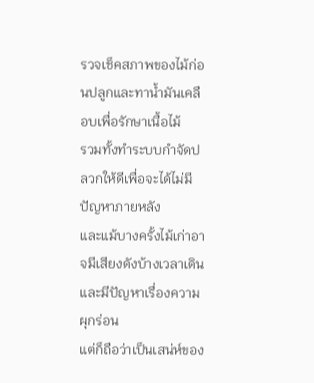รวจเช็คสภาพของไม้ก่อนปลูกและทาน้ำมันเคลือบเพื่อรักษาเนื้อไม้
รวมทั้งทำระบบกำจัดปลวกให้ดีเพื่อจะได้ไม่มีปัญหาภายหลัง
และแม้บางครั้งไม้เก่าอาจมีเสียงดังบ้างเวลาเดินและมีปัญหาเรื่องความผุกร่อน
แต่ก็ถือว่าเป็นเสน่ห์ของ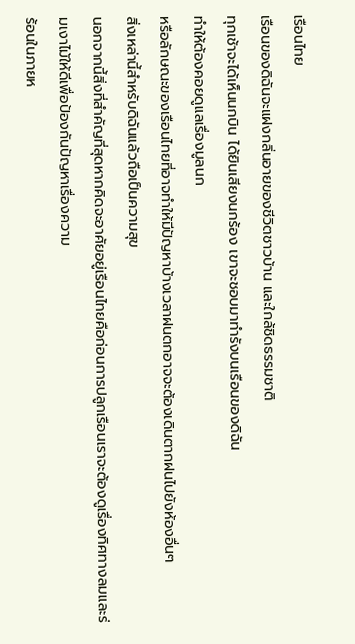เรือนไทย
เรือนของดิฉันจะแฝงกลิ่นอายของชีวิตชาวบ้าน และใกล้ชิดธรรมชาติ
ทุกเช้าจะได้เห็นนกบิน ได้ยินเสียงนกร้อง เขาจะชอบมาทำรังบนเรือนของดิฉัน
ทำให้ต้องคอยดูแลเรื่องมูลนก
หรือลักษณะของเรือนไทยที่อาจทำให้มีปัญหาบ้างเวลาฝนตกอาจจะต้องเดินตากฝนไปยังห้องอื่นๆ
สิ่งเหล่านี้สำหรับดิฉันแล้วถือเป็นความสุข
นอกจากนี้สิ่งที่สำคัญที่สุดหากคิดจะอาศัยอยู่เรือนไทยคือก่อนการปลูกเรือนเราจะต้องดูเรื่องทิศทางลมและร่มเงาไม้ให้ดีเพื่อป้องกันปัญหาเรื่องความ
ร้อนในภายห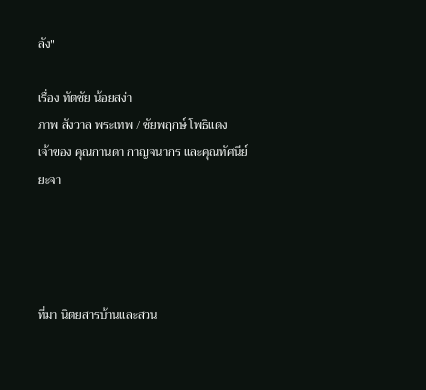ลัง"

เรื่อง ทัตชัย น้อยสง่า
ภาพ สังวาล พระเทพ / ชัยพฤกษ์ โพธิแดง
เจ้าของ คุณกานดา กาญจนากร และคุณทัศนีย์ ยะจา




ที่มา นิตยสารบ้านและสวน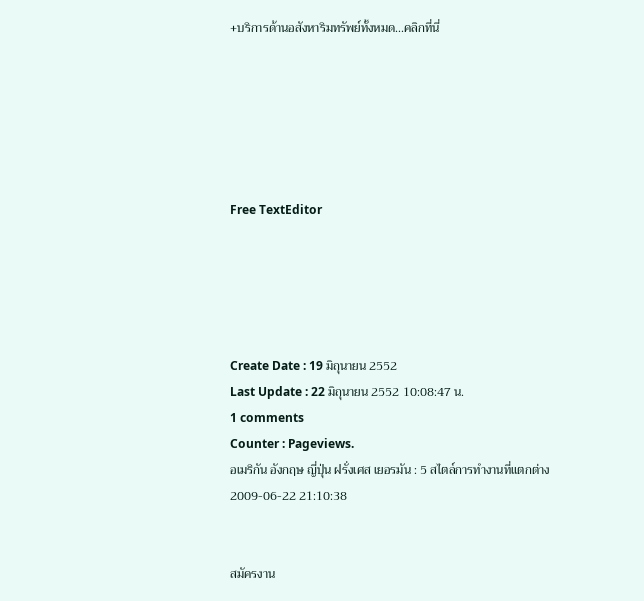+บริการด้านอสังหาริมทรัพย์ทั้งหมด...คลิกที่นี่






Free TextEditor





Create Date : 19 มิถุนายน 2552
Last Update : 22 มิถุนายน 2552 10:08:47 น.
1 comments
Counter : Pageviews.
อเมริกัน อังกฤษ ญี่ปุ่น ฝรั่งเศส เยอรมัน : 5 สไตล์การทำงานที่แตกต่าง
2009-06-22 21:10:38


สมัครงาน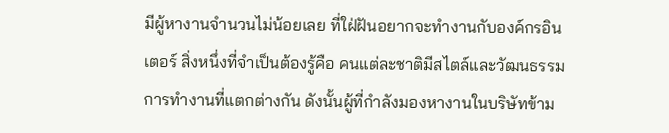มีผู้หางานจำนวนไม่น้อยเลย ที่ใฝ่ฝันอยากจะทำงานกับองค์กรอินเตอร์ สิ่งหนึ่งที่จำเป็นต้องรู้คือ คนแต่ละชาติมีสไตล์และวัฒนธรรมการทำงานที่แตกต่างกัน ดังนั้นผู้ที่กำลังมองหางานในบริษัทข้าม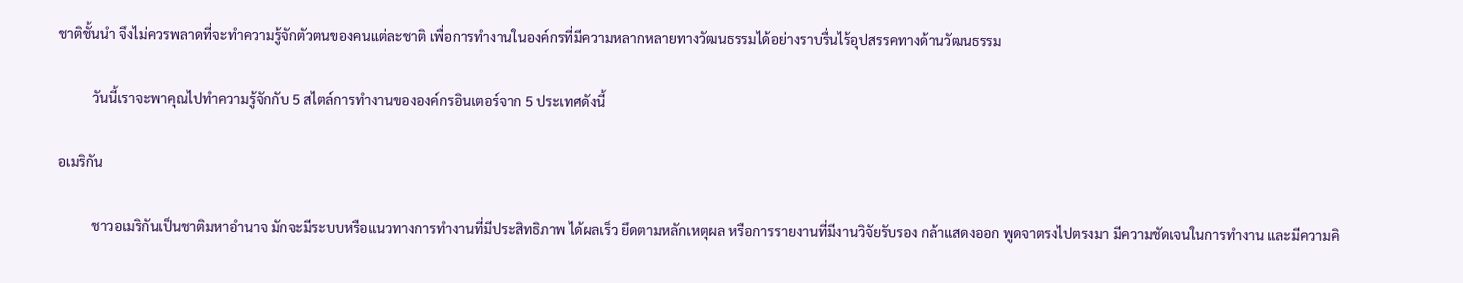ชาติชั้นนำ จึงไม่ควรพลาดที่จะทำความรู้จักตัวตนของคนแต่ละชาติ เพื่อการทำงานในองค์กรที่มีความหลากหลายทางวัฒนธรรมได้อย่างราบรื่นไร้อุปสรรคทางด้านวัฒนธรรม

          วันนี้เราจะพาคุณไปทำความรู้จักกับ 5 สไตล์การทำงานขององค์กรอินเตอร์จาก 5 ประเทศดังนี้

อเมริกัน

          ชาวอเมริกันเป็นชาติมหาอำนาจ มักจะมีระบบหรือแนวทางการทำงานที่มีประสิทธิภาพ ได้ผลเร็ว ยึดตามหลักเหตุผล หรือการรายงานที่มีงานวิจัยรับรอง กล้าแสดงออก พูดจาตรงไปตรงมา มีความชัดเจนในการทำงาน และมีความคิ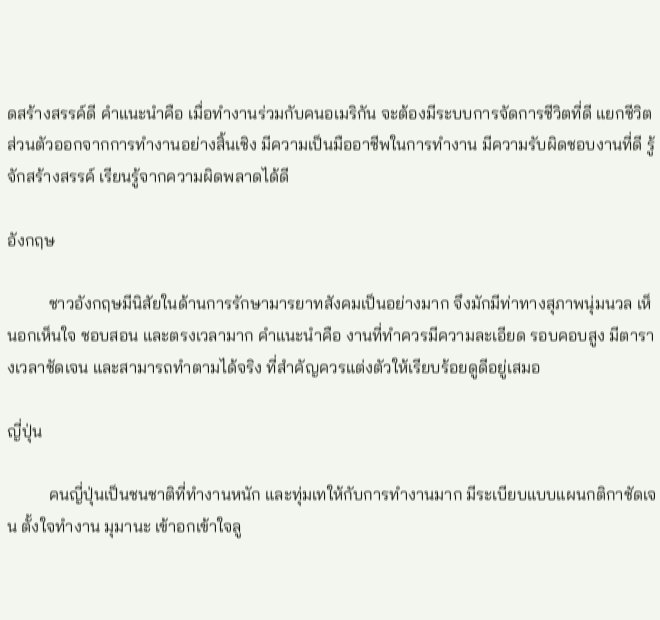ดสร้างสรรค์ดี คำแนะนำคือ เมื่อทำงานร่วมกับคนอเมริกัน จะต้องมีระบบการจัดการชีวิตที่ดี แยกชีวิตส่วนตัวออกจากการทำงานอย่างสิ้นเชิง มีความเป็นมืออาชีพในการทำงาน มีความรับผิดชอบงานที่ดี รู้จักสร้างสรรค์ เรียนรู้จากความผิดพลาดได้ดี

อังกฤษ

          ชาวอังกฤษมีนิสัยในด้านการรักษามารยาทสังคมเป็นอย่างมาก จึงมักมีท่าทางสุภาพนุ่มนวล เห็นอกเห็นใจ ชอบสอน และตรงเวลามาก คำแนะนำคือ งานที่ทำควรมีความละเอียด รอบคอบสูง มีตารางเวลาชัดเจน และสามารถทำตามได้จริง ที่สำคัญควรแต่งตัวให้เรียบร้อยดูดีอยู่เสมอ

ญี่ปุ่น

          คนญี่ปุ่นเป็นชนชาติที่ทำงานหนัก และทุ่มเทให้กับการทำงานมาก มีระเบียบแบบแผนกติกาชัดเจน ตั้งใจทำงาน มุมานะ เข้าอกเข้าใจลู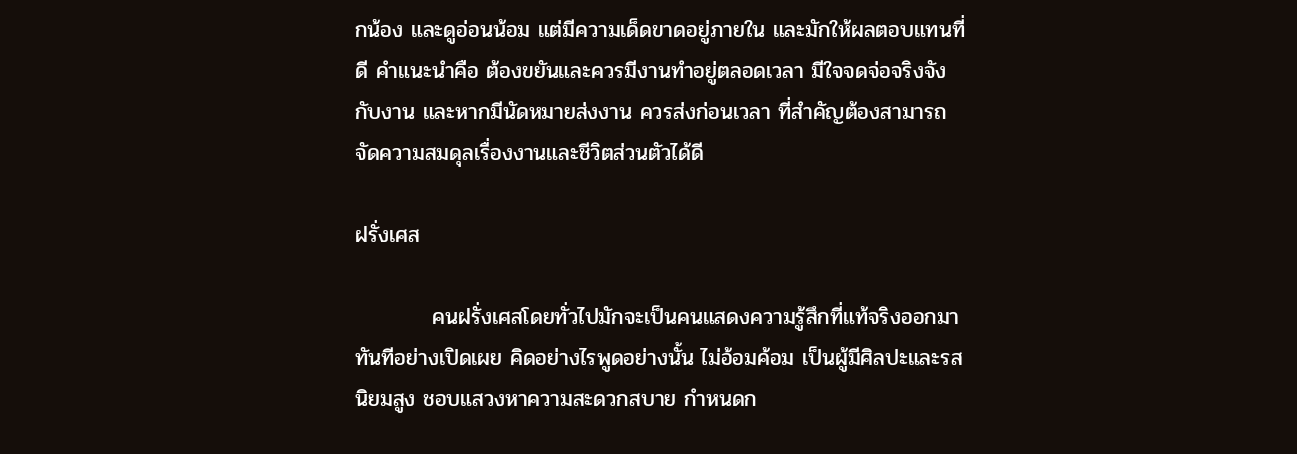กน้อง และดูอ่อนน้อม แต่มีความเด็ดขาดอยู่ภายใน และมักให้ผลตอบแทนที่ดี คำแนะนำคือ ต้องขยันและควรมีงานทำอยู่ตลอดเวลา มีใจจดจ่อจริงจังกับงาน และหากมีนัดหมายส่งงาน ควรส่งก่อนเวลา ที่สำคัญต้องสามารถจัดความสมดุลเรื่องงานและชีวิตส่วนตัวได้ดี

ฝรั่งเศส

          คนฝรั่งเศสโดยทั่วไปมักจะเป็นคนแสดงความรู้สึกที่แท้จริงออกมาทันทีอย่างเปิดเผย คิดอย่างไรพูดอย่างนั้น ไม่อ้อมค้อม เป็นผู้มีศิลปะและรสนิยมสูง ชอบแสวงหาความสะดวกสบาย กำหนดก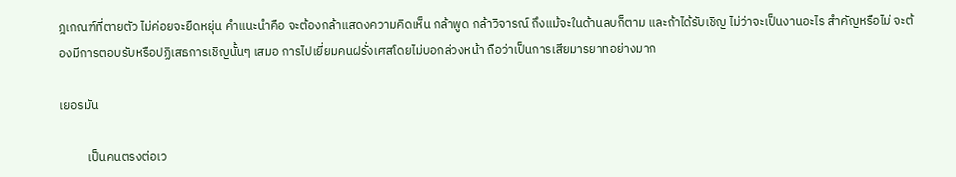ฎเกณฑ์ที่ตายตัว ไม่ค่อยจะยืดหยุ่น คำแนะนำคือ จะต้องกล้าแสดงความคิดเห็น กล้าพูด กล้าวิจารณ์ ถึงแม้จะในด้านลบก็ตาม และถ้าได้รับเชิญ ไม่ว่าจะเป็นงานอะไร สำคัญหรือไม่ จะต้องมีการตอบรับหรือปฏิเสธการเชิญนั้นๆ เสมอ การไปเยี่ยมคนฝรั่งเศสโดยไม่บอกล่วงหน้า ถือว่าเป็นการเสียมารยาทอย่างมาก

เยอรมัน

          เป็นคนตรงต่อเว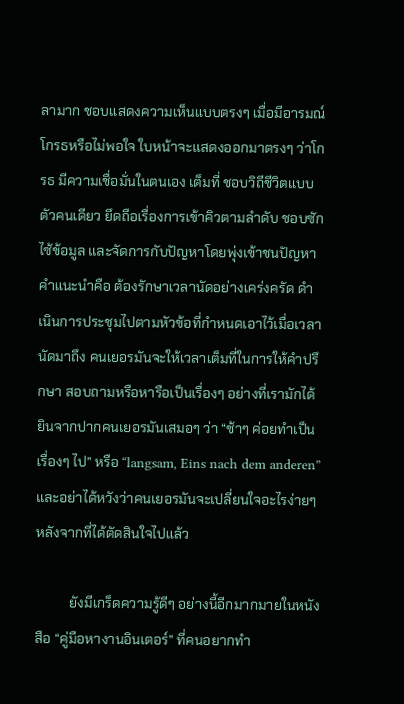ลามาก ชอบแสดงความเห็นแบบตรงๆ เมื่อมีอารมณ์โกรธหรือไม่พอใจ ใบหน้าจะแสดงออกมาตรงๆ ว่าโกรธ มีความเชื่อมั่นในตนเอง เต็มที่ ชอบวิถีชีวิตแบบตัวคนเดียว ยึดถือเรื่องการเข้าคิวตามลำดับ ชอบซักไซ้ข้อมูล และจัดการกับปัญหาโดยพุ่งเข้าชนปัญหา คำแนะนำคือ ต้องรักษาเวลานัดอย่างเคร่งครัด ดำเนินการประชุมไปตามหัวข้อที่กำหนดเอาไว้เมื่อเวลานัดมาถึง คนเยอรมันจะให้เวลาเต็มที่ในการให้คำปรึกษา สอบถามหรือหารือเป็นเรื่องๆ อย่างที่เรามักได้ยินจากปากคนเยอรมันเสมอๆ ว่า “ช้าๆ ค่อยทำเป็นเรื่องๆ ไป” หรือ “langsam, Eins nach dem anderen” และอย่าได้หวังว่าคนเยอรมันจะเปลี่ยนใจอะไรง่ายๆ หลังจากที่ได้ตัดสินใจไปแล้ว

          ยังมีเกร็ดความรู้ดีๆ อย่างนี้อีกมากมายในหนังสือ “คู่มือหางานอินเตอร์” ที่คนอยากทำ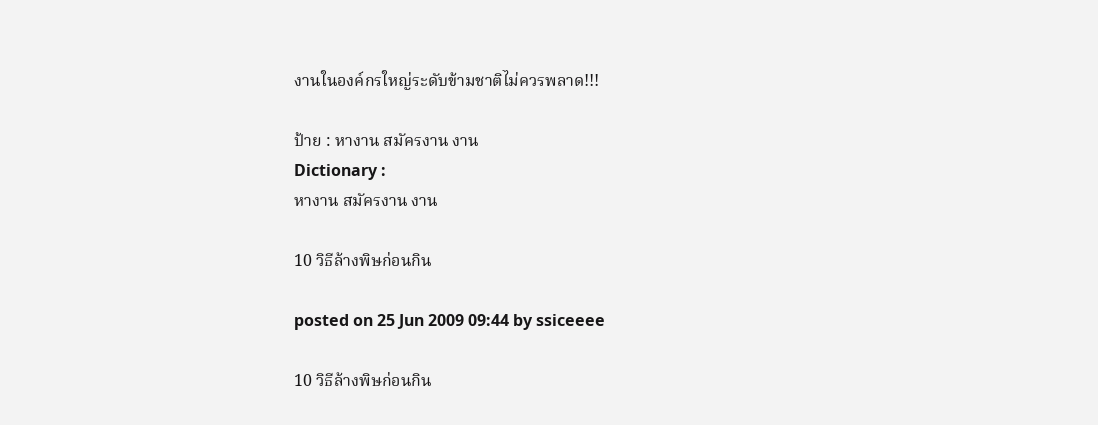งานในองค์กรใหญ่ระดับข้ามชาติไม่ควรพลาด!!!

ป้าย : หางาน สมัครงาน งาน
Dictionary :
หางาน สมัครงาน งาน

10 วิธีล้างพิษก่อนกิน

posted on 25 Jun 2009 09:44 by ssiceeee

10 วิธีล้างพิษก่อนกิน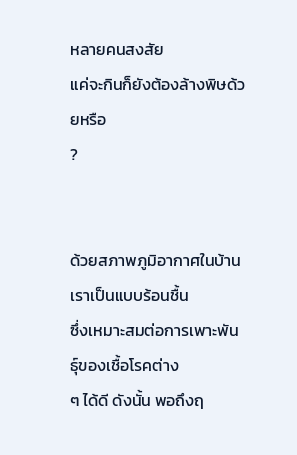หลายคนสงสัย
แค่จะกินก็ยังต้องล้างพิษด้วยหรือ
?


ด้วยสภาพภูมิอากาศในบ้านเราเป็นแบบร้อนชื้น
ซึ่งเหมาะสมต่อการเพาะพันธุ์ของเชื้อโรคต่าง
ๆ ได้ดี ดังนั้น พอถึงฤ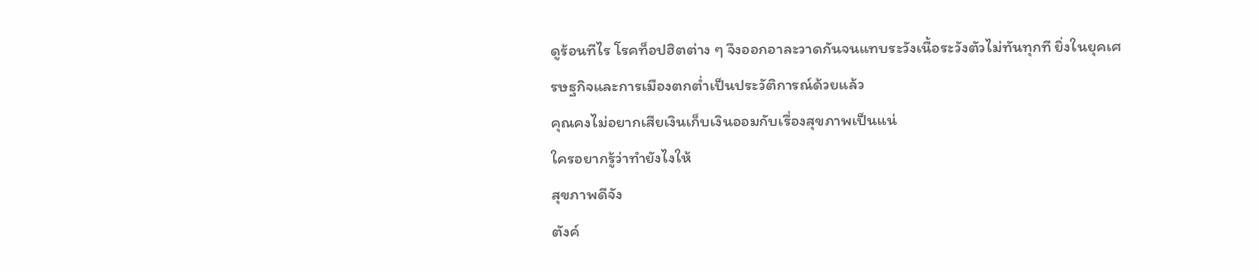ดูร้อนทีไร โรคท็อปฮิตต่าง ๆ จึงออกอาละวาดกันจนแทบระวังเนื้อระวังตัวไม่ทันทุกที ยิ่งในยุคเศรษฐกิจและการเมืองตกต่ำเป็นประวัติการณ์ด้วยแล้ว
คุณคงไม่อยากเสียเงินเก็บเงินออมกับเรื่องสุขภาพเป็นแน่
ใครอยากรู้ว่าทำยังไงให้
สุขภาพดีจัง
ตังค์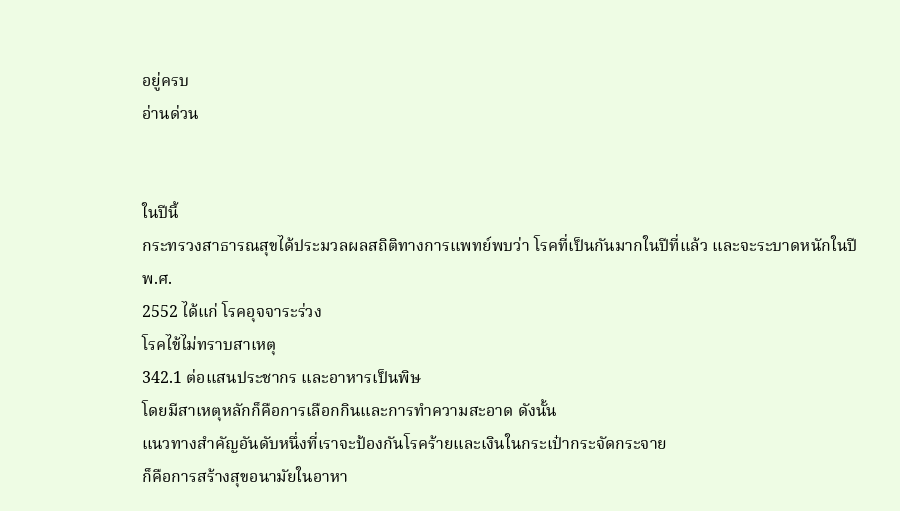อยู่ครบ
อ่านด่วน


ในปีนี้
กระทรวงสาธารณสุขได้ประมวลผลสถิติทางการแพทย์พบว่า โรคที่เป็นกันมากในปีที่แล้ว และจะระบาดหนักในปี
พ.ศ.
2552 ได้แก่ โรคอุจจาระร่วง
โรคไข้ไม่ทราบสาเหตุ
342.1 ต่อแสนประชากร และอาหารเป็นพิษ
โดยมีสาเหตุหลักก็คือการเลือกกินและการทำความสะอาด ดังนั้น
แนวทางสำคัญอันดับหนึ่งที่เราจะป้องกันโรคร้ายและเงินในกระเป๋ากระจัดกระจาย
ก็คือการสร้างสุขอนามัยในอาหา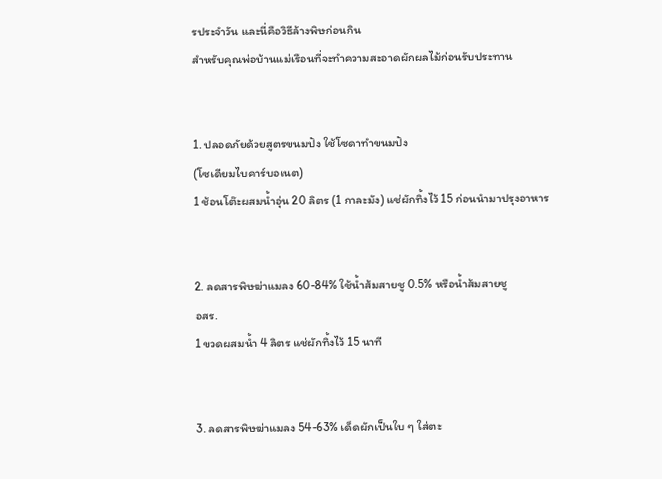รประจำวัน และนี่คือวิธีล้างพิษก่อนกิน
สำหรับคุณพ่อบ้านแม่เรือนที่จะทำความสะอาดผักผลไม้ก่อนรับประทาน


1. ปลอดภัยด้วยสูตรขนมปัง ใช้โซดาทำขนมปัง
(โซเดียมไบคาร์บอเนต)
1 ช้อนโต๊ะผสมน้ำอุ่น 20 ลิตร (1 กาละมัง) แช่ผักทิ้งไว้ 15 ก่อนนำมาปรุงอาหาร


2. ลดสารพิษฆ่าแมลง 60-84% ใช้น้ำส้มสายชู 0.5% หรือน้ำส้มสายชู
อสร.
1 ขวดผสมน้ำ 4 ลิตร แช่ผักทิ้งไว้ 15 นาที


3. ลดสารพิษฆ่าแมลง 54-63% เด็ดผักเป็นใบ ๆ ใส่ตะ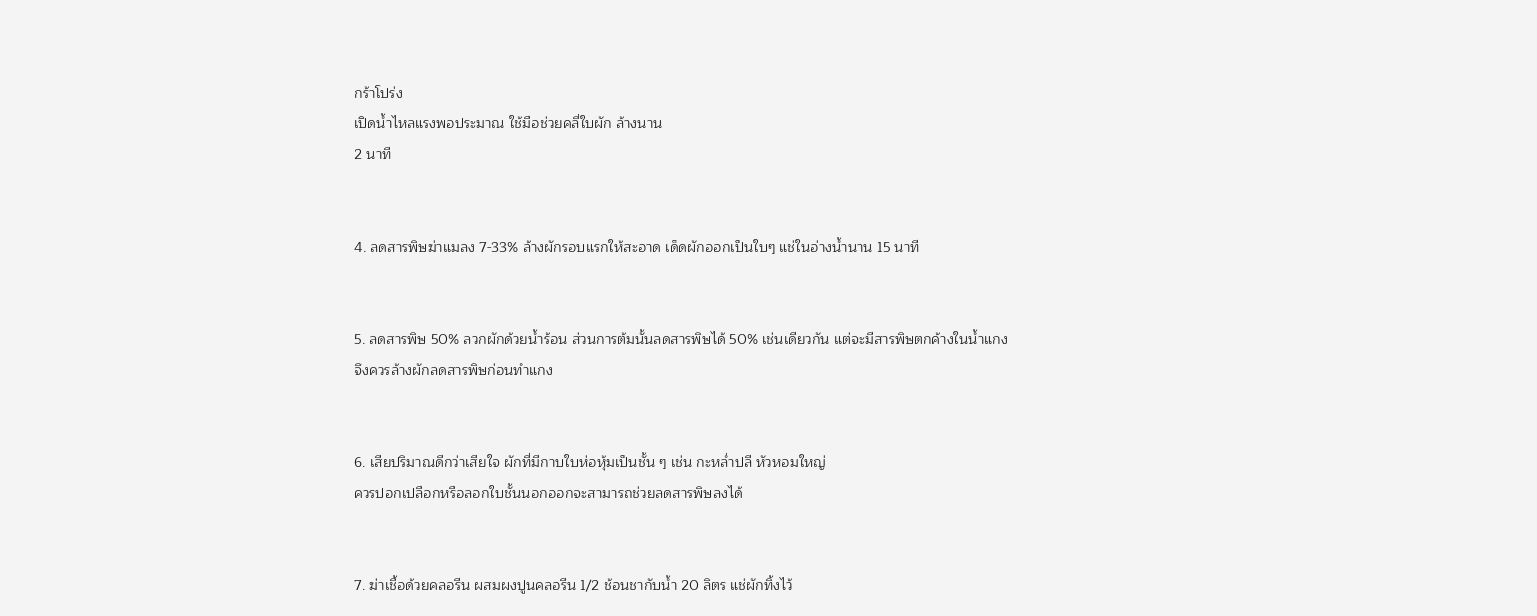กร้าโปร่ง
เปิดน้ำไหลแรงพอประมาณ ใช้มือช่วยคลี่ใบผัก ล้างนาน
2 นาที


4. ลดสารพิษฆ่าแมลง 7-33% ล้างผักรอบแรกให้สะอาด เด็ดผักออกเป็นใบๆ แช่ในอ่างน้ำนาน 15 นาที


5. ลดสารพิษ 50% ลวกผักด้วยน้ำร้อน ส่วนการต้มนั้นลดสารพิษได้ 50% เช่นเดียวกัน แต่จะมีสารพิษตกค้างในน้ำแกง
จึงควรล้างผักลดสารพิษก่อนทำแกง


6. เสียปริมาณดีกว่าเสียใจ ผักที่มีกาบใบห่อหุ้มเป็นชั้น ๆ เช่น กะหล่ำปลี หัวหอมใหญ่
ควรปอกเปลือกหรือลอกใบชั้นนอกออกจะสามารถช่วยลดสารพิษลงได้


7. ฆ่าเชื้อด้วยคลอรีน ผสมผงปูนคลอรีน 1/2 ช้อนชากับน้ำ 20 ลิตร แช่ผักทิ้งไว้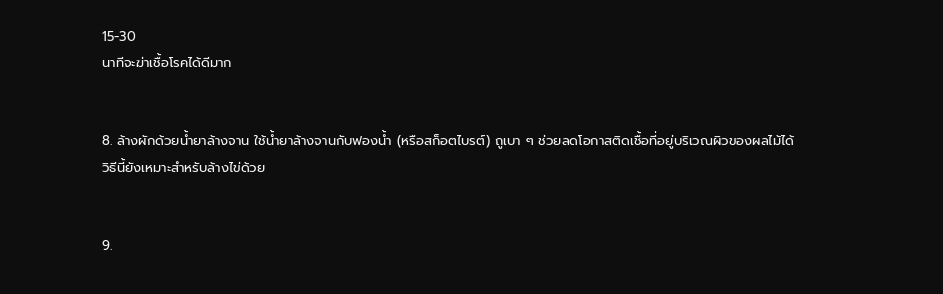15-30
นาทีจะฆ่าเชื้อโรคได้ดีมาก


8. ล้างผักด้วยน้ำยาล้างจาน ใช้น้ำยาล้างจานกับฟองน้ำ (หรือสก็อตไบรต์) ถูเบา ๆ ช่วยลดโอกาสติดเชื้อที่อยู่บริเวณผิวของผลไม้ได้
วิธีนี้ยังเหมาะสำหรับล้างไข่ด้วย


9.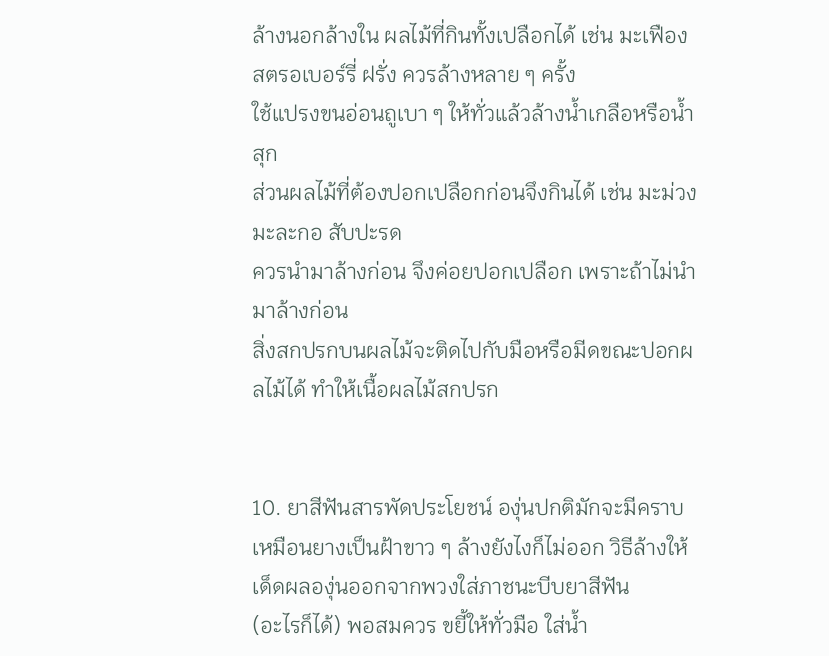ล้างนอกล้างใน ผลไม้ที่กินทั้งเปลือกได้ เช่น มะเฟือง สตรอเบอร์รี่ ฝรั่ง ควรล้างหลาย ๆ ครั้ง
ใช้แปรงขนอ่อนถูเบา ๆ ให้ทั่วแล้วล้างน้ำเกลือหรือน้ำสุก
ส่วนผลไม้ที่ต้องปอกเปลือกก่อนจึงกินได้ เช่น มะม่วง มะละกอ สับปะรด
ควรนำมาล้างก่อน จึงค่อยปอกเปลือก เพราะถ้าไม่นำมาล้างก่อน
สิ่งสกปรกบนผลไม้จะติดไปกับมือหรือมีดขณะปอกผลไม้ได้ ทำให้เนื้อผลไม้สกปรก


10. ยาสีฟันสารพัดประโยชน์ องุ่นปกติมักจะมีคราบเหมือนยางเป็นฝ้าขาว ๆ ล้างยังไงก็ไม่ออก วิธีล้างให้เด็ดผลองุ่นออกจากพวงใส่ภาชนะบีบยาสีฟัน
(อะไรก็ได้) พอสมควร ขยี้ให้ทั่วมือ ใส่น้ำ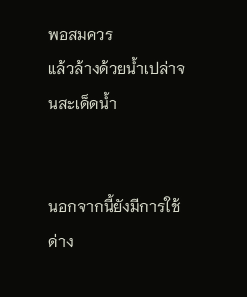พอสมควร
แล้วล้างด้วยน้ำเปล่าจนสะเด็ดน้ำ


นอกจากนี้ยังมีการใช้ด่าง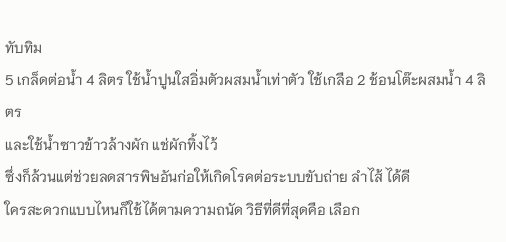ทับทิม
5 เกล็ดต่อน้ำ 4 ลิตร ใช้น้ำปูนใสอิ่มตัวผสมน้ำเท่าตัว ใช้เกลือ 2 ช้อนโต๊ะผสมน้ำ 4 ลิตร
และใช้น้ำซาวข้าวล้างผัก แช่ผักทิ้งไว้
ซึ่งก็ล้วนแต่ช่วยลดสารพิษอันก่อให้เกิดโรคต่อระบบขับถ่าย ลำไส้ ได้ดี
ใครสะดวกแบบไหนก็ใช้ได้ตามความถนัด วิธีที่ดีที่สุดคือ เลือก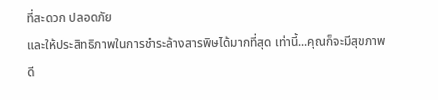ที่สะดวก ปลอดภัย
และให้ประสิทธิภาพในการชำระล้างสารพิษได้มากที่สุด เท่านี้...คุณก็จะมีสุขภาพดี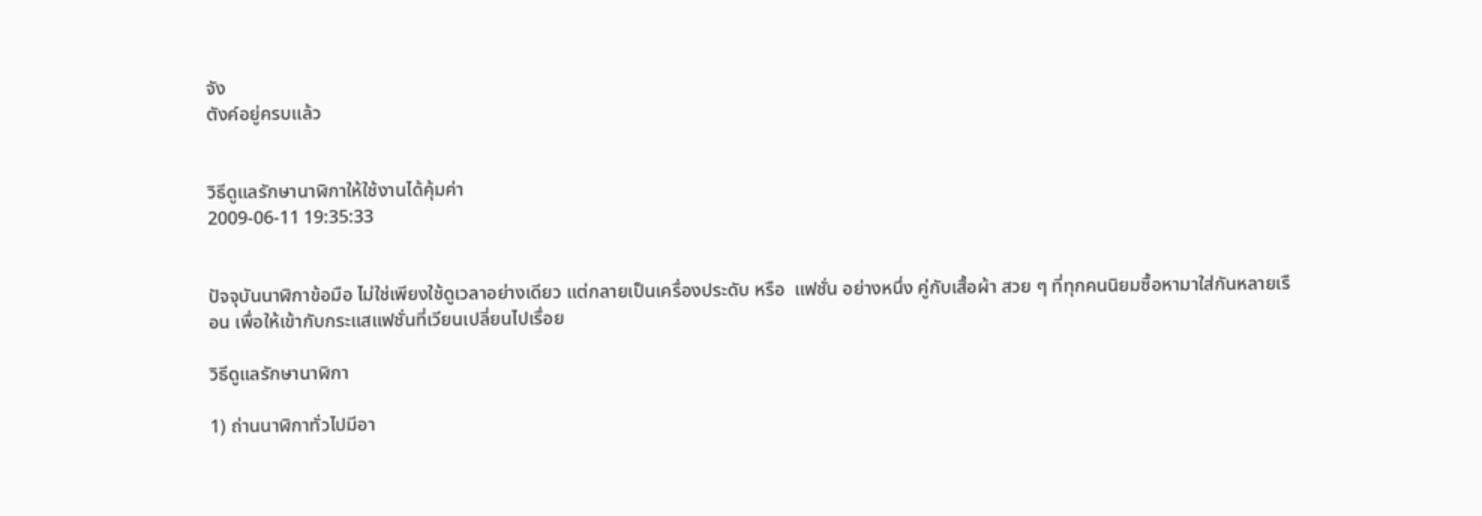จัง
ตังค์อยู่ครบแล้ว


วิธีดูแลรักษานาฬิกาให้ใช้งานได้คุ้มค่า
2009-06-11 19:35:33


ปัจจุบันนาฬิกาข้อมือ ไม่ใช่เพียงใช้ดูเวลาอย่างเดียว แต่กลายเป็นเครื่องประดับ หรือ  แฟชั่น อย่างหนึ่ง คู่กับเสื้อผ้า สวย ๆ ที่ทุกคนนิยมซื้อหามาใส่กันหลายเรือน เพื่อให้เข้ากับกระแสแฟชั่นที่เวียนเปลี่ยนไปเรื่อย

วิธีดูแลรักษานาฬิกา

1) ถ่านนาฬิกาทั่วไปมีอา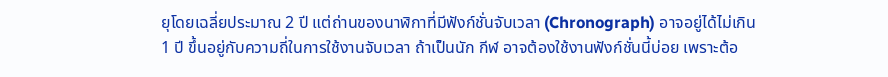ยุโดยเฉลี่ยประมาณ 2 ปี แต่ถ่านของนาฬิกาที่มีฟังก์ชั่นจับเวลา (Chronograph) อาจอยู่ได้ไม่เกิน 1 ปี ขึ้นอยู่กับความถี่ในการใช้งานจับเวลา ถ้าเป็นนัก กีฬ อาจต้องใช้งานฟังก์ชั่นนี้บ่อย เพราะต้อ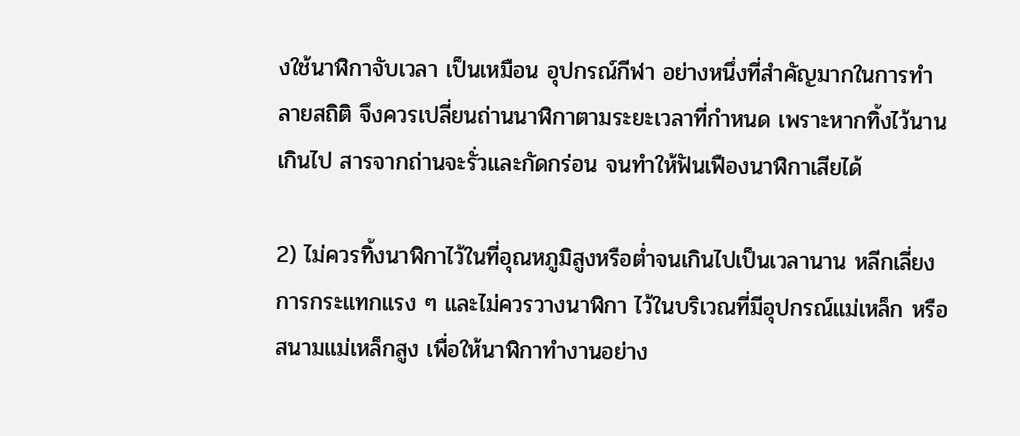งใช้นาฬิกาจับเวลา เป็นเหมือน อุปกรณ์กีฬา อย่างหนึ่งที่สำคัญมากในการทำลายสถิติ จึงควรเปลี่ยนถ่านนาฬิกาตามระยะเวลาที่กำหนด เพราะหากทิ้งไว้นานเกินไป สารจากถ่านจะรั่วและกัดกร่อน จนทำให้ฟันเฟืองนาฬิกาเสียได้

2) ไม่ควรทิ้งนาฬิกาไว้ในที่อุณหภูมิสูงหรือต่ำจนเกินไปเป็นเวลานาน หลีกเลี่ยงการกระแทกแรง ๆ และไม่ควรวางนาฬิกา ไว้ในบริเวณที่มีอุปกรณ์แม่เหล็ก หรือสนามแม่เหล็กสูง เพื่อให้นาฬิกาทำงานอย่าง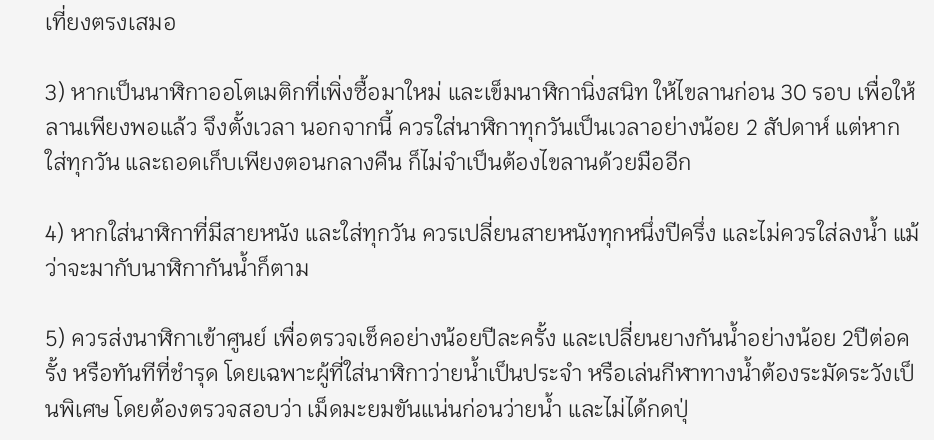เที่ยงตรงเสมอ

3) หากเป็นนาฬิกาออโตเมติกที่เพิ่งซื้อมาใหม่ และเข็มนาฬิกานิ่งสนิท ให้ไขลานก่อน 30 รอบ เพื่อให้ลานเพียงพอแล้ว จึงตั้งเวลา นอกจากนี้ ควรใส่นาฬิกาทุกวันเป็นเวลาอย่างน้อย 2 สัปดาห์ แต่หากใส่ทุกวัน และถอดเก็บเพียงตอนกลางคืน ก็ไม่จำเป็นต้องไขลานด้วยมืออีก

4) หากใส่นาฬิกาที่มีสายหนัง และใส่ทุกวัน ควรเปลี่ยนสายหนังทุกหนึ่งปีครึ่ง และไม่ควรใส่ลงน้ำ แม้ว่าจะมากับนาฬิกากันน้ำก็ตาม

5) ควรส่งนาฬิกาเข้าศูนย์ เพื่อตรวจเช็คอย่างน้อยปีละครั้ง และเปลี่ยนยางกันน้ำอย่างน้อย 2ปีต่อครั้ง หรือทันทีที่ชำรุด โดยเฉพาะผู้ที่ใส่นาฬิกาว่ายน้ำเป็นประจำ หรือเล่นกีฬาทางน้ำต้องระมัดระวังเป็นพิเศษ โดยต้องตรวจสอบว่า เม็ดมะยมขันแน่นก่อนว่ายน้ำ และไม่ได้กดปุ่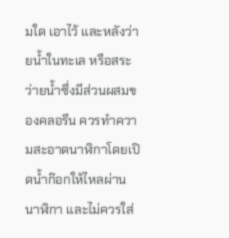มใด เอาไว้ และหลังว่ายน้ำในทะเล หรือสระว่ายน้ำซึ่งมีส่วนผสมของคลอรีน ควรทำความสะอาดนาฬิกาโดยเปิดน้ำก๊อกให้ไหลผ่านนาฬิกา และไม่ควรใส่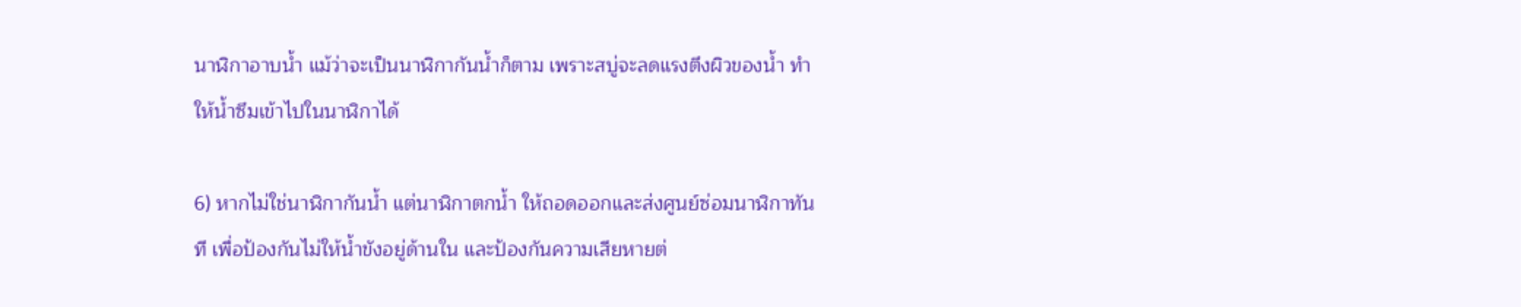นาฬิกาอาบน้ำ แม้ว่าจะเป็นนาฬิกากันน้ำก็ตาม เพราะสบู่จะลดแรงตึงผิวของน้ำ ทำให้น้ำซึมเข้าไปในนาฬิกาได้

6) หากไม่ใช่นาฬิกากันน้ำ แต่นาฬิกาตกน้ำ ให้ถอดออกและส่งศูนย์ซ่อมนาฬิกาทันที เพื่อป้องกันไม่ให้น้ำขังอยู่ด้านใน และป้องกันความเสียหายต่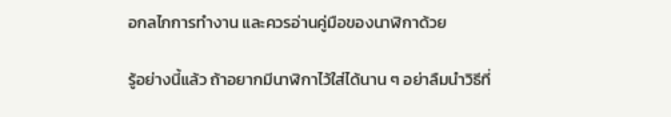อกลไกการทำงาน และควรอ่านคู่มือของนาฬิกาด้วย

รู้อย่างนี้แล้ว ถ้าอยากมีนาฬิกาไว้ใส่ได้นาน ๆ อย่าลืมนำวิธีที่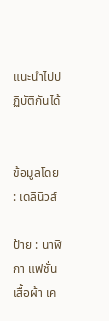แนะนำไปปฏิบัติกันได้


ข้อมูลโดย : เดลินิวส์

ป้าย : นาฬิกา แฟชั่น เสื้อผ้า เค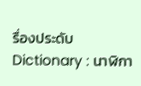รื่องประดับ
Dictionary : นาฬิกา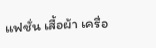แฟชั่น เสื้อผ้า เครื่อ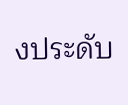งประดับ